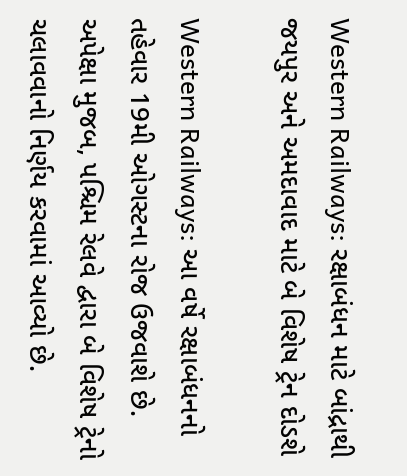Western Railways: રક્ષાબંધન માટે બાંદ્રાથી જયપુર અને અમદાવાદ માટે બે વિશેષ ટ્રેન દોડશે

Western Railways: આ વર્ષે રક્ષાબંધનનો તહેવાર 19મી ઓગસ્ટના રોજ ઉજવાશે છે. અપેક્ષા મુજબ, પશ્ચિમ રેલવે દ્વારા બે વિશેષ ટ્રેનો ચલાવવાનો નિર્ણય કરવામાં આવ્યો છે.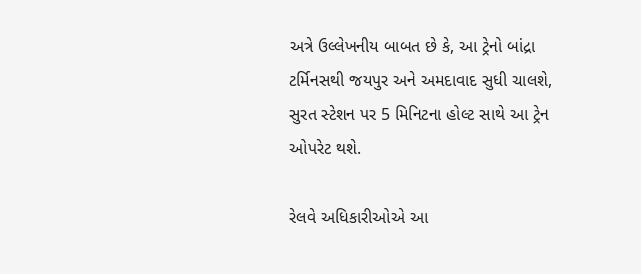અત્રે ઉલ્લેખનીય બાબત છે કે, આ ટ્રેનો બાંદ્રા ટર્મિનસથી જયપુર અને અમદાવાદ સુધી ચાલશે, સુરત સ્ટેશન પર 5 મિનિટના હોલ્ટ સાથે આ ટ્રેન ઓપરેટ થશે.

રેલવે અધિકારીઓએ આ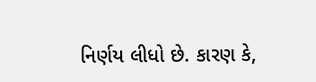નિર્ણય લીધો છે. કારણ કે,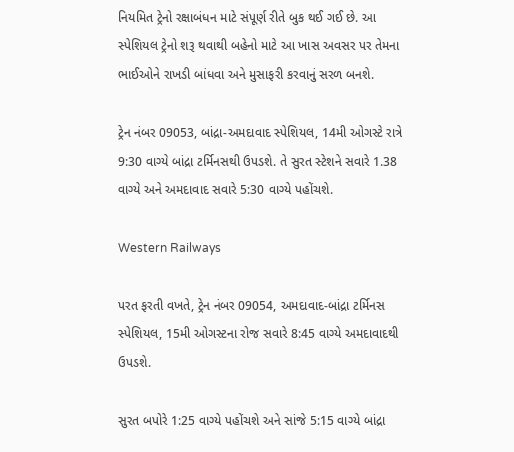નિયમિત ટ્રેનો રક્ષાબંધન માટે સંપૂર્ણ રીતે બુક થઈ ગઈ છે. આ સ્પેશિયલ ટ્રેનો શરૂ થવાથી બહેનો માટે આ ખાસ અવસર પર તેમના ભાઈઓને રાખડી બાંધવા અને મુસાફરી કરવાનું સરળ બનશે.

ટ્રેન નંબર 09053, બાંદ્રા-અમદાવાદ સ્પેશિયલ, 14મી ઓગસ્ટે રાત્રે 9:30 વાગ્યે બાંદ્રા ટર્મિનસથી ઉપડશે. તે સુરત સ્ટેશને સવારે 1.38 વાગ્યે અને અમદાવાદ સવારે 5:30 વાગ્યે પહોંચશે.

Western Railways

પરત ફરતી વખતે, ટ્રેન નંબર 09054, અમદાવાદ-બાંદ્રા ટર્મિનસ સ્પેશિયલ, 15મી ઓગસ્ટના રોજ સવારે 8:45 વાગ્યે અમદાવાદથી ઉપડશે.

સુરત બપોરે 1:25 વાગ્યે પહોંચશે અને સાંજે 5:15 વાગ્યે બાંદ્રા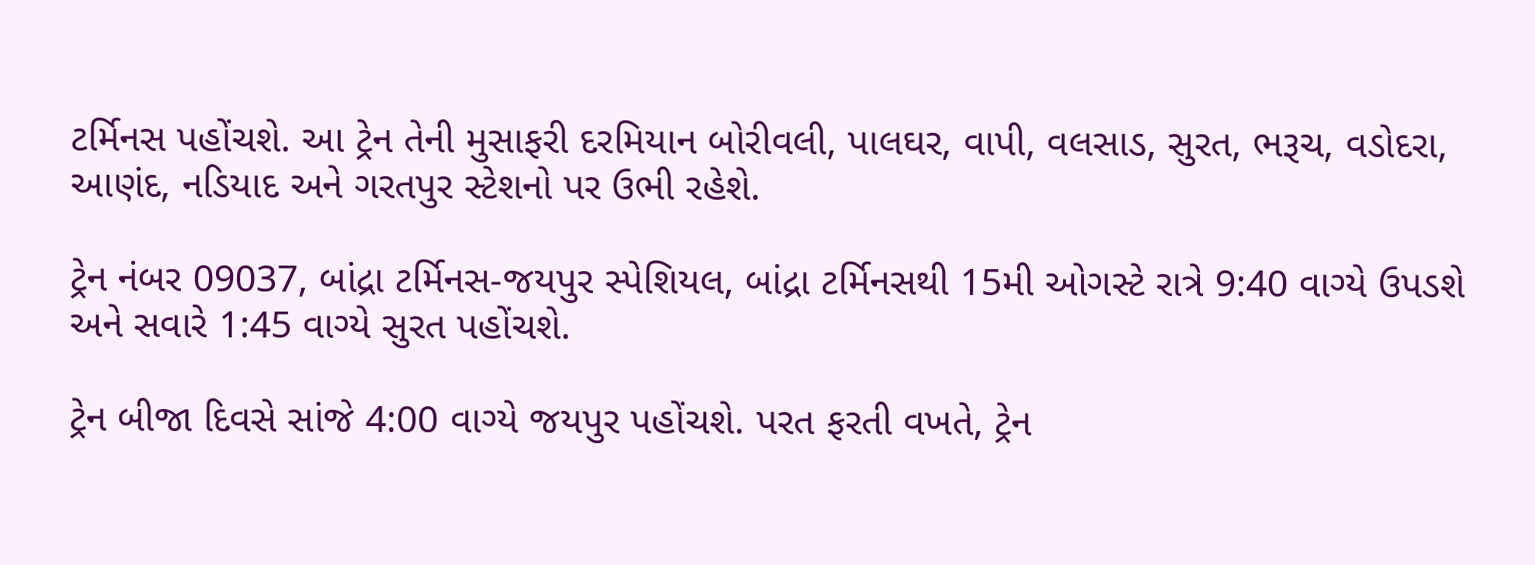ટર્મિનસ પહોંચશે. આ ટ્રેન તેની મુસાફરી દરમિયાન બોરીવલી, પાલઘર, વાપી, વલસાડ, સુરત, ભરૂચ, વડોદરા, આણંદ, નડિયાદ અને ગરતપુર સ્ટેશનો પર ઉભી રહેશે.

ટ્રેન નંબર 09037, બાંદ્રા ટર્મિનસ-જયપુર સ્પેશિયલ, બાંદ્રા ટર્મિનસથી 15મી ઓગસ્ટે રાત્રે 9:40 વાગ્યે ઉપડશે અને સવારે 1:45 વાગ્યે સુરત પહોંચશે.

ટ્રેન બીજા દિવસે સાંજે 4:00 વાગ્યે જયપુર પહોંચશે. પરત ફરતી વખતે, ટ્રેન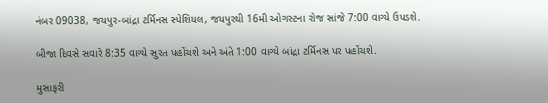નંબર 09038, જયપુર-બાંદ્રા ટર્મિનસ સ્પેશિયલ, જયપુરથી 16મી ઓગસ્ટના રોજ સાંજે 7:00 વાગ્યે ઉપડશે.

બીજા દિવસે સવારે 8:35 વાગ્યે સુરત પહોંચશે અને અંતે 1:00 વાગ્યે બાંદ્રા ટર્મિનસ પર પહોંચશે.

મુસાફરી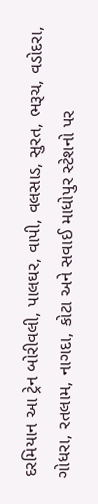દરમિયાન આ ટ્રેન બોરીવલી, પાલઘર, વાપી, વલસાડ, સુરત, ભરૂચ, વડોદરા, ગોધરા, રતલામ, નાગદા, કોટા અને સવાઈ માધોપુર સ્ટેશનો પર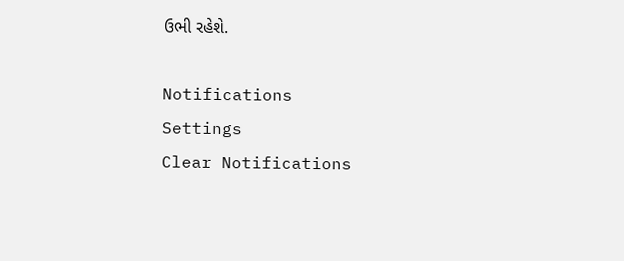ઉભી રહેશે.

Notifications
Settings
Clear Notifications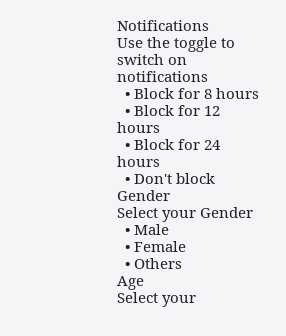Notifications
Use the toggle to switch on notifications
  • Block for 8 hours
  • Block for 12 hours
  • Block for 24 hours
  • Don't block
Gender
Select your Gender
  • Male
  • Female
  • Others
Age
Select your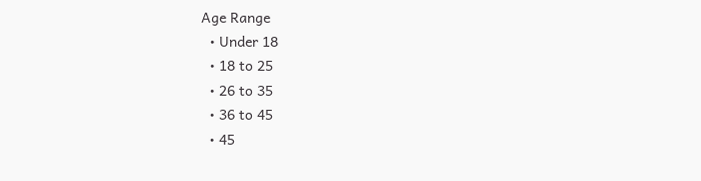Age Range
  • Under 18
  • 18 to 25
  • 26 to 35
  • 36 to 45
  • 45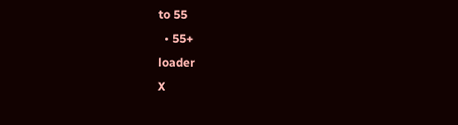to 55
  • 55+
loader
X